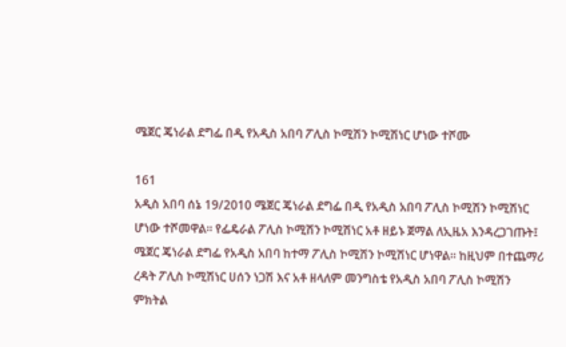ሜጀር ጄነራል ደግፌ በዲ የአዲስ አበባ ፖሊስ ኮሚሽን ኮሚሽነር ሆነው ተሾሙ

161
አዲስ አበባ ሰኔ 19/2010 ሜጀር ጄነራል ደግፌ በዲ የአዲስ አበባ ፖሊስ ኮሚሽን ኮሚሽነር ሆነው ተሾመዋል። የፌዴራል ፖሊስ ኮሚሽን ኮሚሽነር አቶ ዘይኑ ጀማል ለኢዜአ እንዳረጋገጡት፤ ሜጀር ጄነራል ደግፌ የአዲስ አበባ ከተማ ፖሊስ ኮሚሽን ኮሚሽነር ሆነዋል። ከዚህም በተጨማሪ ረዳት ፖሊስ ኮሚሽነር ሀሰን ነጋሽ እና አቶ ዘላለም መንግስቴ የአዲስ አበባ ፖሊስ ኮሚሽን ምክትል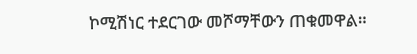ኮሚሽነር ተደርገው መሾማቸውን ጠቁመዋል።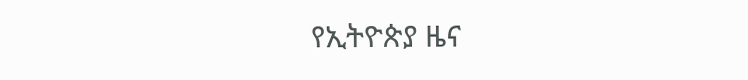የኢትዮጵያ ዜና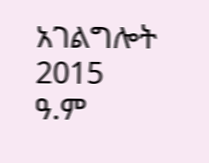አገልግሎት
2015
ዓ.ም